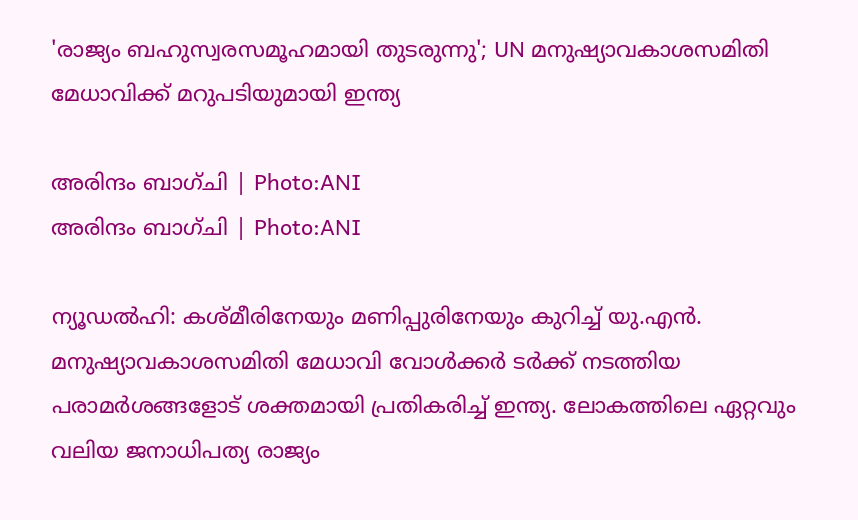'രാജ്യം ബഹുസ്വരസമൂഹമായി തുടരുന്നു'; UN മനുഷ്യാവകാശസമിതി മേധാവിക്ക് മറുപടിയുമായി ഇന്ത്യ

അരിന്ദം ബാഗ്ചി | Photo:ANI
അരിന്ദം ബാഗ്ചി | Photo:ANI

ന്യൂഡൽഹി: കശ്മീരിനേയും മണിപ്പുരിനേയും കുറിച്ച് യു.എൻ. മനുഷ്യാവകാശസമിതി മേധാവി വോൾക്കർ ടർക്ക് നടത്തിയ പരാമർശങ്ങളോട് ശക്തമായി പ്രതികരിച്ച് ഇന്ത്യ. ലോകത്തിലെ ഏറ്റവും വലിയ ജനാധിപത്യ രാജ്യം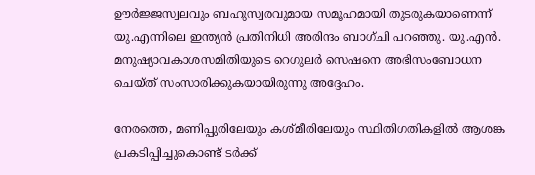ഊർജ്ജസ്വലവും ബഹുസ്വരവുമായ സമൂഹമായി തുടരുകയാണെന്ന് യു.എന്നിലെ ഇന്ത്യൻ പ്രതിനിധി അരിന്ദം ബാഗ്ചി പറഞ്ഞു. യു.എൻ. മനുഷ്യാവകാശസമിതിയുടെ റെഗുലർ സെഷനെ അഭിസംബോധന ചെയ്ത് സംസാരിക്കുകയായിരുന്നു അദ്ദേഹം.

നേരത്തെ, മണിപ്പുരിലേയും കശ്മീരിലേയും സ്ഥിതിഗതികളിൽ ആശങ്ക പ്രകടിപ്പിച്ചുകൊണ്ട് ടർക്ക്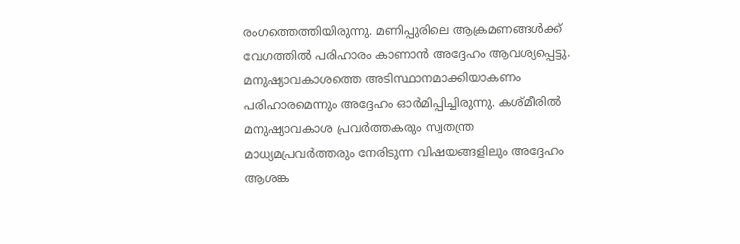രംഗത്തെത്തിയിരുന്നു. മണിപ്പുരിലെ ആക്രമണങ്ങൾക്ക് വേഗത്തിൽ പരിഹാരം കാണാൻ അദ്ദേഹം ആവശ്യപ്പെട്ടു. മനുഷ്യാവകാശത്തെ അടിസ്ഥാനമാക്കിയാകണം പരിഹാരമെന്നും അദ്ദേഹം ഓർമിപ്പിച്ചിരുന്നു. കശ്മീരിൽ മനുഷ്യാവകാശ പ്രവർത്തകരും സ്വതന്ത്ര മാധ്യമപ്രവർത്തരും നേരിടുന്ന വിഷയങ്ങളിലും അദ്ദേഹം ആശങ്ക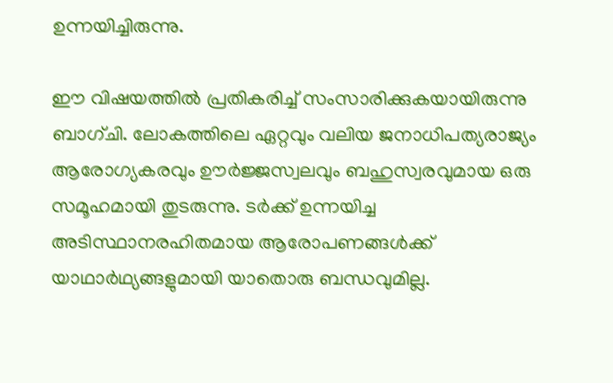ഉന്നയിച്ചിരുന്നു.

ഈ വിഷയത്തിൽ പ്രതികരിച്ച് സംസാരിക്കുകയായിരുന്നു ബാഗ്ചി. ലോകത്തിലെ ഏറ്റവും വലിയ ജനാധിപത്യരാജ്യം ആരോഗ്യകരവും ഊർജ്ജസ്വലവും ബഹുസ്വരവുമായ ഒരു സമൂഹമായി തുടരുന്നു. ടർക്ക് ഉന്നയിച്ച അടിസ്ഥാനരഹിതമായ ആരോപണങ്ങൾക്ക് യാഥാർഥ്യങ്ങളുമായി യാതൊരു ബന്ധവുമില്ല.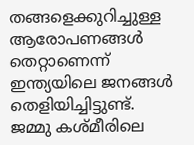തങ്ങളെക്കുറിച്ചുള്ള ആരോപണങ്ങൾ തെറ്റാണെന്ന് ഇന്ത്യയിലെ ജനങ്ങൾ തെളിയിച്ചിട്ടുണ്ട്. ജമ്മു കശ്മീരിലെ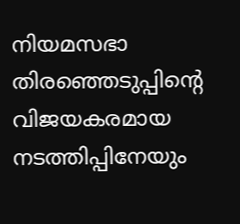നിയമസഭാ തിരഞ്ഞെടുപ്പിന്റെ വിജയകരമായ നടത്തിപ്പിനേയും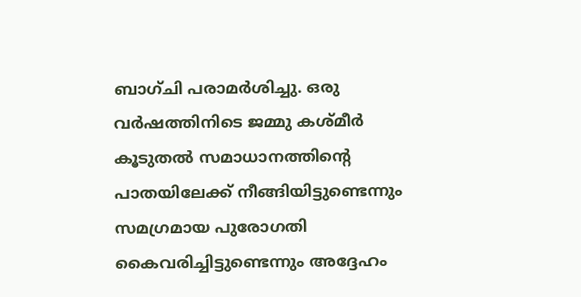ബാഗ്ചി പരാമർശിച്ചു. ഒരു വര്‍ഷത്തിനിടെ ജമ്മു കശ്മീര്‍ കൂടുതല്‍ സമാധാനത്തിന്റെ പാതയിലേക്ക് നീങ്ങിയിട്ടുണ്ടെന്നും സമഗ്രമായ പുരോഗതി കൈവരിച്ചിട്ടുണ്ടെന്നും അദ്ദേഹം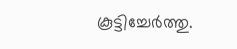കൂട്ടിച്ചേര്‍ത്തു.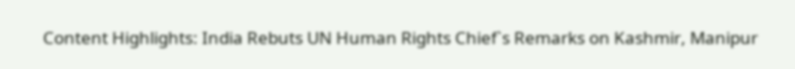Content Highlights: India Rebuts UN Human Rights Chief`s Remarks on Kashmir, Manipur